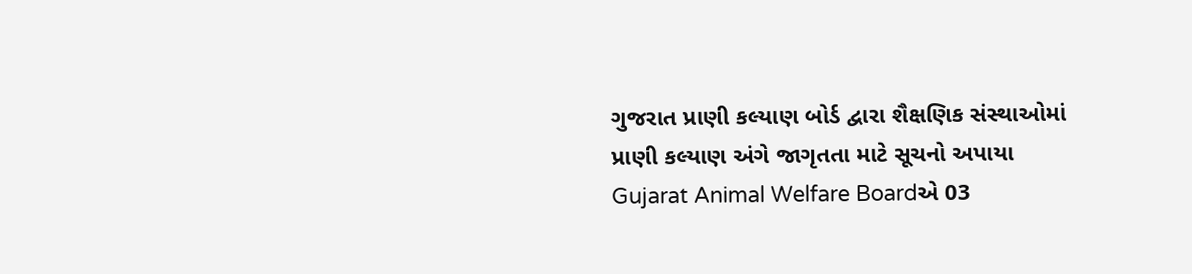ગુજરાત પ્રાણી કલ્યાણ બોર્ડ દ્વારા શૈક્ષણિક સંસ્થાઓમાં પ્રાણી કલ્યાણ અંગે જાગૃતતા માટે સૂચનો અપાયા
Gujarat Animal Welfare Boardએ 03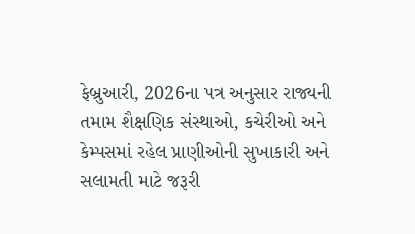ફેબ્રુઆરી, 2026ના પત્ર અનુસાર રાજ્યની તમામ શૈક્ષણિક સંસ્થાઓ, કચેરીઓ અને કેમ્પસમાં રહેલ પ્રાણીઓની સુખાકારી અને સલામતી માટે જરૂરી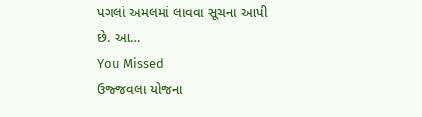પગલાં અમલમાં લાવવા સૂચના આપી છે. આ…
You Missed
ઉજ્જવલા યોજના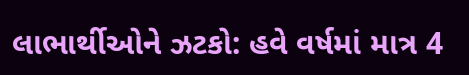લાભાર્થીઓને ઝટકો: હવે વર્ષમાં માત્ર 4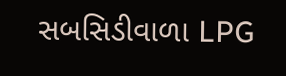સબસિડીવાળા LPG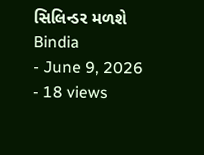સિલિન્ડર મળશે
Bindia
- June 9, 2026
- 18 views